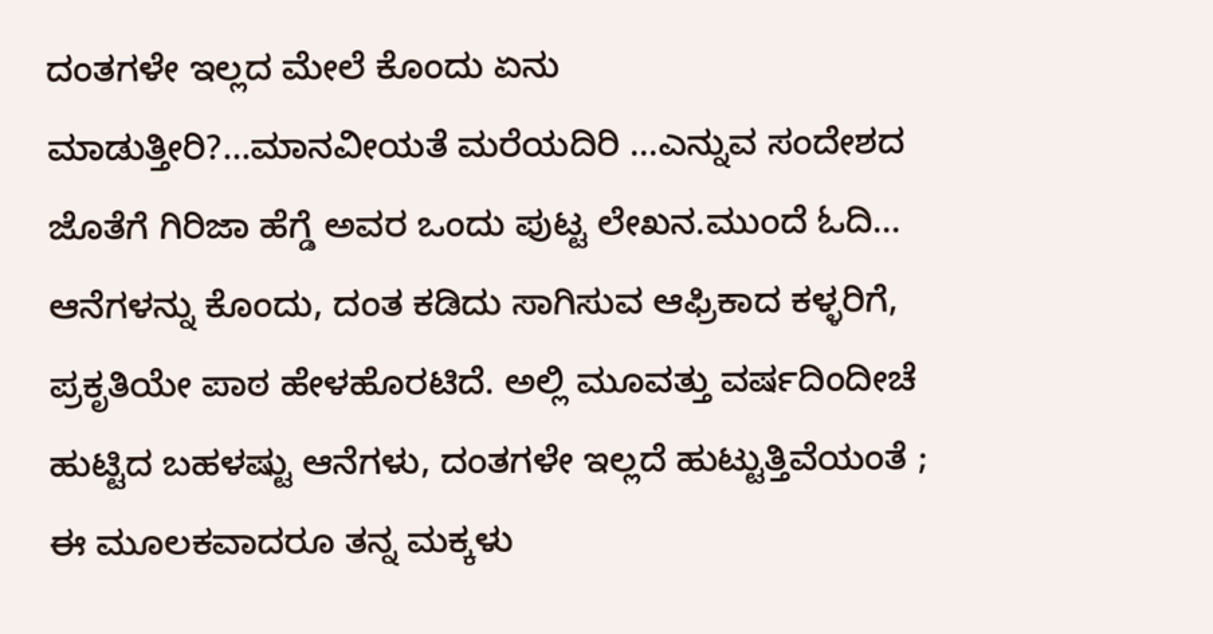ದಂತಗಳೇ ಇಲ್ಲದ ಮೇಲೆ ಕೊಂದು ಏನು ಮಾಡುತ್ತೀರಿ?…ಮಾನವೀಯತೆ ಮರೆಯದಿರಿ …ಎನ್ನುವ ಸಂದೇಶದ ಜೊತೆಗೆ ಗಿರಿಜಾ ಹೆಗ್ಡೆ ಅವರ ಒಂದು ಪುಟ್ಟ ಲೇಖನ.ಮುಂದೆ ಓದಿ…
ಆನೆಗಳನ್ನು ಕೊಂದು, ದಂತ ಕಡಿದು ಸಾಗಿಸುವ ಆಫ್ರಿಕಾದ ಕಳ್ಳರಿಗೆ, ಪ್ರಕೃತಿಯೇ ಪಾಠ ಹೇಳಹೊರಟಿದೆ. ಅಲ್ಲಿ ಮೂವತ್ತು ವರ್ಷದಿಂದೀಚೆ ಹುಟ್ಟಿದ ಬಹಳಷ್ಟು ಆನೆಗಳು, ದಂತಗಳೇ ಇಲ್ಲದೆ ಹುಟ್ಟುತ್ತಿವೆಯಂತೆ ; ಈ ಮೂಲಕವಾದರೂ ತನ್ನ ಮಕ್ಕಳು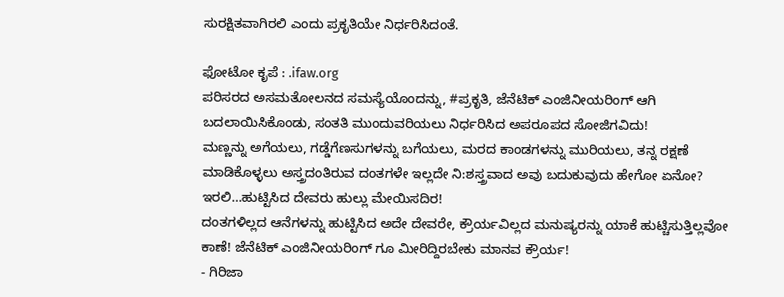ಸುರಕ್ಷಿತವಾಗಿರಲಿ ಎಂದು ಪ್ರಕೃತಿಯೇ ನಿರ್ಧರಿಸಿದಂತೆ.

ಫೋಟೋ ಕೃಪೆ : .ifaw.org
ಪರಿಸರದ ಅಸಮತೋಲನದ ಸಮಸ್ಯೆಯೊಂದನ್ನು, #ಪ್ರಕೃತಿ, ಜೆನೆಟಿಕ್ ಎಂಜಿನೀಯರಿಂಗ್ ಆಗಿ ಬದಲಾಯಿಸಿಕೊಂಡು, ಸಂತತಿ ಮುಂದುವರಿಯಲು ನಿರ್ಧರಿಸಿದ ಅಪರೂಪದ ಸೋಜಿಗವಿದು!
ಮಣ್ಣನ್ನು ಅಗೆಯಲು, ಗಡ್ಡೆಗೆಣಸುಗಳನ್ನು ಬಗೆಯಲು, ಮರದ ಕಾಂಡಗಳನ್ನು ಮುರಿಯಲು, ತನ್ನ ರಕ್ಷಣೆ ಮಾಡಿಕೊಳ್ಳಲು ಅಸ್ತ್ರದಂತಿರುವ ದಂತಗಳೇ ಇಲ್ಲದೇ ನಿ:ಶಸ್ತ್ರವಾದ ಅವು ಬದುಕುವುದು ಹೇಗೋ ಏನೋ? ಇರಲಿ…ಹುಟ್ಟಿಸಿದ ದೇವರು ಹುಲ್ಲು ಮೇಯಿಸದಿರ!
ದಂತಗಳಿಲ್ಲದ ಆನೆಗಳನ್ನು ಹುಟ್ಟಿಸಿದ ಅದೇ ದೇವರೇ, ಕ್ರೌರ್ಯವಿಲ್ಲದ ಮನುಷ್ಯರನ್ನು ಯಾಕೆ ಹುಟ್ಚಿಸುತ್ತಿಲ್ಲವೋ ಕಾಣೆ! ಜೆನೆಟಿಕ್ ಎಂಜಿನೀಯರಿಂಗ್ ಗೂ ಮೀರಿದ್ದಿರಬೇಕು ಮಾನವ ಕ್ರೌರ್ಯ!
- ಗಿರಿಜಾ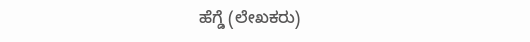ಹೆಗ್ಡೆ (ಲೇಖಕರು)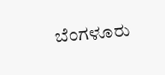ಬೆಂಗಳೂರು